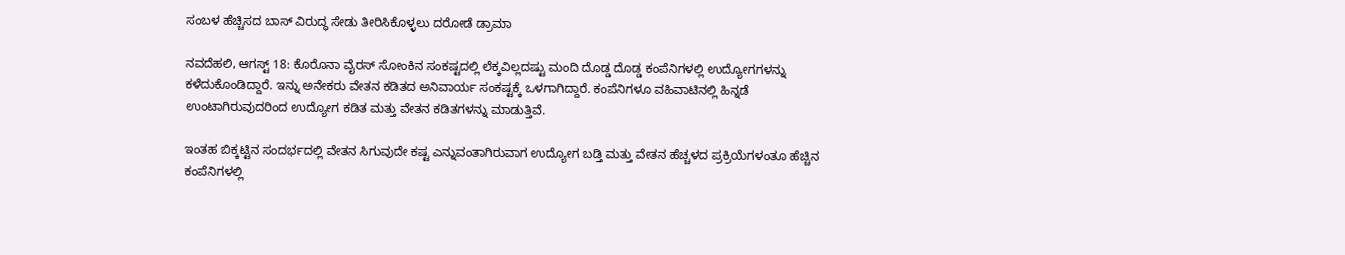ಸಂಬಳ ಹೆಚ್ಚಿಸದ ಬಾಸ್ ವಿರುದ್ಧ ಸೇಡು ತೀರಿಸಿಕೊಳ್ಳಲು ದರೋಡೆ ಡ್ರಾಮಾ

ನವದೆಹಲಿ, ಆಗಸ್ಟ್ 18: ಕೊರೊನಾ ವೈರಸ್ ಸೋಂಕಿನ ಸಂಕಷ್ಟದಲ್ಲಿ ಲೆಕ್ಕವಿಲ್ಲದಷ್ಟು ಮಂದಿ ದೊಡ್ಡ ದೊಡ್ಡ ಕಂಪೆನಿಗಳಲ್ಲಿ ಉದ್ಯೋಗಗಳನ್ನು ಕಳೆದುಕೊಂಡಿದ್ದಾರೆ. ಇನ್ನು ಅನೇಕರು ವೇತನ ಕಡಿತದ ಅನಿವಾರ್ಯ ಸಂಕಷ್ಟಕ್ಕೆ ಒಳಗಾಗಿದ್ದಾರೆ. ಕಂಪೆನಿಗಳೂ ವಹಿವಾಟಿನಲ್ಲಿ ಹಿನ್ನಡೆ ಉಂಟಾಗಿರುವುದರಿಂದ ಉದ್ಯೋಗ ಕಡಿತ ಮತ್ತು ವೇತನ ಕಡಿತಗಳನ್ನು ಮಾಡುತ್ತಿವೆ.

ಇಂತಹ ಬಿಕ್ಕಟ್ಟಿನ ಸಂದರ್ಭದಲ್ಲಿ ವೇತನ ಸಿಗುವುದೇ ಕಷ್ಟ ಎನ್ನುವಂತಾಗಿರುವಾಗ ಉದ್ಯೋಗ ಬಡ್ತಿ ಮತ್ತು ವೇತನ ಹೆಚ್ಚಳದ ಪ್ರಕ್ರಿಯೆಗಳಂತೂ ಹೆಚ್ಚಿನ ಕಂಪೆನಿಗಳಲ್ಲಿ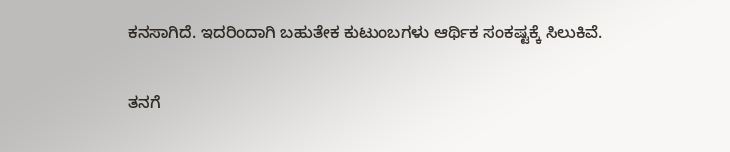ಕನಸಾಗಿದೆ. ಇದರಿಂದಾಗಿ ಬಹುತೇಕ ಕುಟುಂಬಗಳು ಆರ್ಥಿಕ ಸಂಕಷ್ಟಕ್ಕೆ ಸಿಲುಕಿವೆ.

ತನಗೆ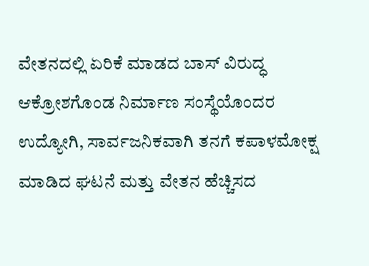ವೇತನದಲ್ಲಿ ಏರಿಕೆ ಮಾಡದ ಬಾಸ್ ವಿರುದ್ಧ ಆಕ್ರೋಶಗೊಂಡ ನಿರ್ಮಾಣ ಸಂಸ್ಥೆಯೊಂದರ ಉದ್ಯೋಗಿ, ಸಾರ್ವಜನಿಕವಾಗಿ ತನಗೆ ಕಪಾಳಮೋಕ್ಷ ಮಾಡಿದ ಘಟನೆ ಮತ್ತು ವೇತನ ಹೆಚ್ಚಿಸದ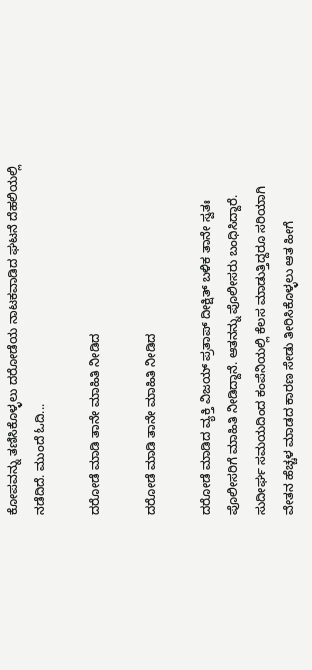ಕೋಪವನ್ನು ತಣಿಸಿಕೊಳ್ಳಲು ದರೋಡೆಯ ನಾಟಕವಾಡಿದ ಘಟನೆ ದೆಹಲಿಯಲ್ಲಿ ನಡೆದಿದೆ. ಮುಂದೆ ಓದಿ...

ದರೋಡೆ ಮಾಡಿ ತಾನೇ ಮಾಹಿತಿ ನೀಡಿದ

ದರೋಡೆ ಮಾಡಿ ತಾನೇ ಮಾಹಿತಿ ನೀಡಿದ

ದರೋಡೆ ಮಾಡಿದ ವ್ಯಕ್ತಿ ವಿಜಯ್ ಪ್ರತಾಪ್ ದೀಕ್ಷಿತ್ ಬಳಿಕ ತಾನೇ ಸ್ವತಃ ಪೊಲೀಸರಿಗೆ ಮಾಹಿತಿ ನೀಡಿದ್ದಾನೆ. ಆತನನ್ನು ಪೊಲೀಸರು ಬಂಧಿಸಿದ್ದಾರೆ. ಸುದೀರ್ಘ ಸಮಯದಿಂದ ಕಂಪೆನಿಯಲ್ಲಿ ಕೆಲಸ ಮಾಡುತ್ತಿದ್ದರೂ ಸರಿಯಾಗಿ ವೇತನ ಹೆಚ್ಚಳ ಮಾಡದ ಕಾರಣ ಸೇಡು ತೀರಿಸಿಕೊಳ್ಳಲು ಆತ ಹೀಗೆ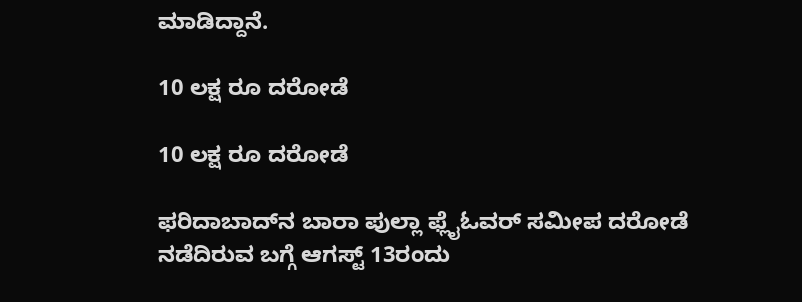ಮಾಡಿದ್ದಾನೆ.

10 ಲಕ್ಷ ರೂ ದರೋಡೆ

10 ಲಕ್ಷ ರೂ ದರೋಡೆ

ಫರಿದಾಬಾದ್‌ನ ಬಾರಾ ಪುಲ್ಲಾ ಫ್ಲೈಓವರ್ ಸಮೀಪ ದರೋಡೆ ನಡೆದಿರುವ ಬಗ್ಗೆ ಆಗಸ್ಟ್ 13ರಂದು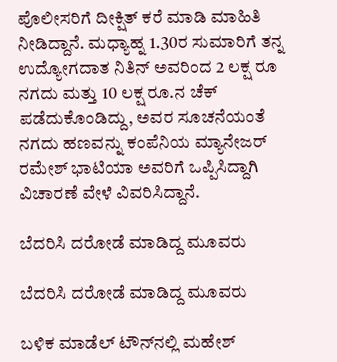ಪೊಲೀಸರಿಗೆ ದೀಕ್ಷಿತ್ ಕರೆ ಮಾಡಿ ಮಾಹಿತಿ ನೀಡಿದ್ದಾನೆ. ಮಧ್ಯಾಹ್ನ 1.30ರ ಸುಮಾರಿಗೆ ತನ್ನ ಉದ್ಯೋಗದಾತ ನಿತಿನ್ ಅವರಿಂದ 2 ಲಕ್ಷ ರೂ ನಗದು ಮತ್ತು 10 ಲಕ್ಷ ರೂ.ನ ಚೆಕ್ ಪಡೆದುಕೊಂಡಿದ್ದು, ಅವರ ಸೂಚನೆಯಂತೆ ನಗದು ಹಣವನ್ನು ಕಂಪೆನಿಯ ಮ್ಯಾನೇಜರ್ ರಮೇಶ್ ಭಾಟಿಯಾ ಅವರಿಗೆ ಒಪ್ಪಿಸಿದ್ದಾಗಿ ವಿಚಾರಣೆ ವೇಳೆ ವಿವರಿಸಿದ್ದಾನೆ.

ಬೆದರಿಸಿ ದರೋಡೆ ಮಾಡಿದ್ದ ಮೂವರು

ಬೆದರಿಸಿ ದರೋಡೆ ಮಾಡಿದ್ದ ಮೂವರು

ಬಳಿಕ ಮಾಡೆಲ್ ಟೌನ್‌ನಲ್ಲಿ ಮಹೇಶ್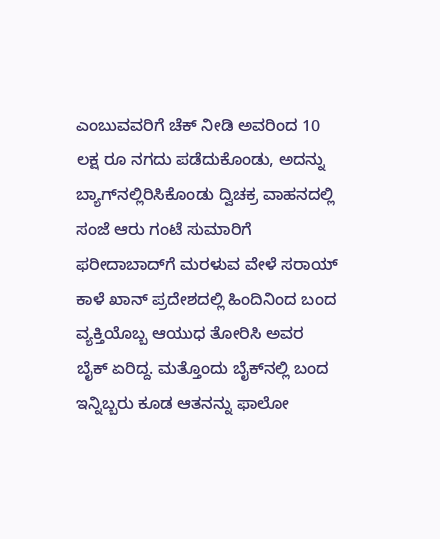ಎಂಬುವವರಿಗೆ ಚೆಕ್ ನೀಡಿ ಅವರಿಂದ 10 ಲಕ್ಷ ರೂ ನಗದು ಪಡೆದುಕೊಂಡು, ಅದನ್ನು ಬ್ಯಾಗ್‌ನಲ್ಲಿರಿಸಿಕೊಂಡು ದ್ವಿಚಕ್ರ ವಾಹನದಲ್ಲಿ ಸಂಜೆ ಆರು ಗಂಟೆ ಸುಮಾರಿಗೆ ಫರೀದಾಬಾದ್‌ಗೆ ಮರಳುವ ವೇಳೆ ಸರಾಯ್ ಕಾಳೆ ಖಾನ್ ಪ್ರದೇಶದಲ್ಲಿ ಹಿಂದಿನಿಂದ ಬಂದ ವ್ಯಕ್ತಿಯೊಬ್ಬ ಆಯುಧ ತೋರಿಸಿ ಅವರ ಬೈಕ್ ಏರಿದ್ದ. ಮತ್ತೊಂದು ಬೈಕ್‌ನಲ್ಲಿ ಬಂದ ಇನ್ನಿಬ್ಬರು ಕೂಡ ಆತನನ್ನು ಫಾಲೋ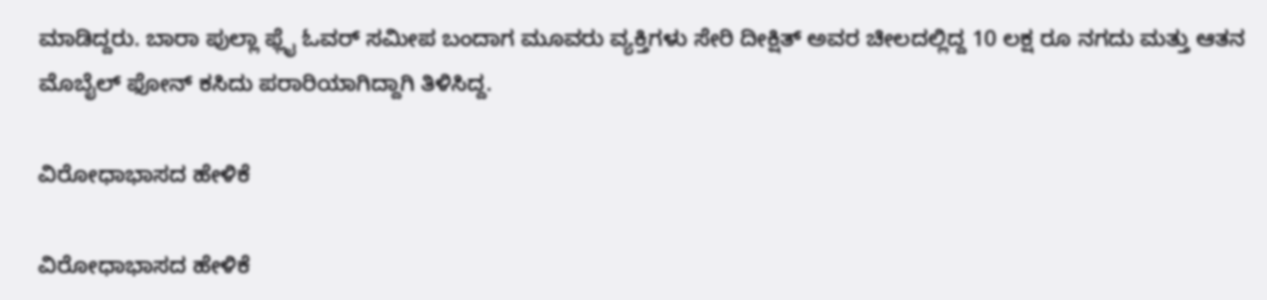ಮಾಡಿದ್ದರು. ಬಾರಾ ಪುಲ್ಲಾ ಫ್ಲೈ ಓವರ್ ಸಮೀಪ ಬಂದಾಗ ಮೂವರು ವ್ಯಕ್ತಿಗಳು ಸೇರಿ ದೀಕ್ಷಿತ್ ಅವರ ಚೀಲದಲ್ಲಿದ್ದ 10 ಲಕ್ಷ ರೂ ನಗದು ಮತ್ತು ಆತನ ಮೊಬೈಲ್ ಫೋನ್ ಕಸಿದು ಪರಾರಿಯಾಗಿದ್ದಾಗಿ ತಿಳಿಸಿದ್ದ.

ವಿರೋಧಾಭಾಸದ ಹೇಳಿಕೆ

ವಿರೋಧಾಭಾಸದ ಹೇಳಿಕೆ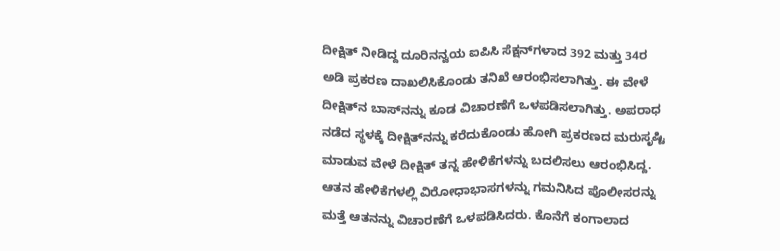ದೀಕ್ಷಿತ್ ನೀಡಿದ್ದ ದೂರಿನನ್ವಯ ಐಪಿಸಿ ಸೆಕ್ಷನ್‌ಗಳಾದ 392 ಮತ್ತು 34ರ ಅಡಿ ಪ್ರಕರಣ ದಾಖಲಿಸಿಕೊಂಡು ತನಿಖೆ ಆರಂಭಿಸಲಾಗಿತ್ತು. ಈ ವೇಳೆ ದೀಕ್ಷಿತ್‌ನ ಬಾಸ್‌ನನ್ನು ಕೂಡ ವಿಚಾರಣೆಗೆ ಒಳಪಡಿಸಲಾಗಿತ್ತು. ಅಪರಾಧ ನಡೆದ ಸ್ಥಳಕ್ಕೆ ದೀಕ್ಷಿತ್‌ನನ್ನು ಕರೆದುಕೊಂಡು ಹೋಗಿ ಪ್ರಕರಣದ ಮರುಸೃಷ್ಟಿ ಮಾಡುವ ವೇಳೆ ದೀಕ್ಷಿತ್ ತನ್ನ ಹೇಳಿಕೆಗಳನ್ನು ಬದಲಿಸಲು ಆರಂಭಿಸಿದ್ದ. ಆತನ ಹೇಳಿಕೆಗಳಲ್ಲಿ ವಿರೋಧಾಭಾಸಗಳನ್ನು ಗಮನಿಸಿದ ಪೊಲೀಸರನ್ನು ಮತ್ತೆ ಆತನನ್ನು ವಿಚಾರಣೆಗೆ ಒಳಪಡಿಸಿದರು. ಕೊನೆಗೆ ಕಂಗಾಲಾದ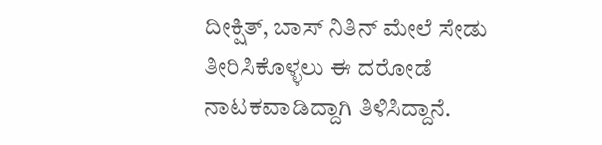ದೀಕ್ಷಿತ್, ಬಾಸ್ ನಿತಿನ್ ಮೇಲೆ ಸೇಡು ತೀರಿಸಿಕೊಳ್ಳಲು ಈ ದರೋಡೆ ನಾಟಕವಾಡಿದ್ದಾಗಿ ತಿಳಿಸಿದ್ದಾನೆ.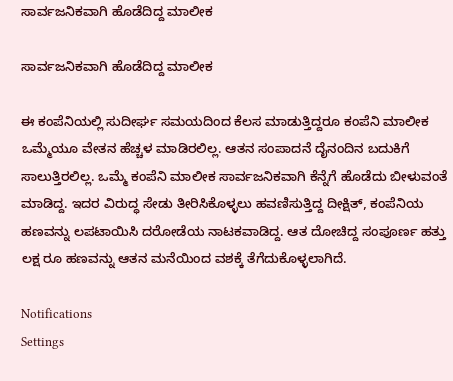ಸಾರ್ವಜನಿಕವಾಗಿ ಹೊಡೆದಿದ್ದ ಮಾಲೀಕ

ಸಾರ್ವಜನಿಕವಾಗಿ ಹೊಡೆದಿದ್ದ ಮಾಲೀಕ

ಈ ಕಂಪೆನಿಯಲ್ಲಿ ಸುದೀರ್ಘ ಸಮಯದಿಂದ ಕೆಲಸ ಮಾಡುತ್ತಿದ್ದರೂ ಕಂಪೆನಿ ಮಾಲೀಕ ಒಮ್ಮೆಯೂ ವೇತನ ಹೆಚ್ಚಳ ಮಾಡಿರಲಿಲ್ಲ. ಆತನ ಸಂಪಾದನೆ ದೈನಂದಿನ ಬದುಕಿಗೆ ಸಾಲುತ್ತಿರಲಿಲ್ಲ. ಒಮ್ಮೆ ಕಂಪೆನಿ ಮಾಲೀಕ ಸಾರ್ವಜನಿಕವಾಗಿ ಕೆನ್ನೆಗೆ ಹೊಡೆದು ಬೀಳುವಂತೆ ಮಾಡಿದ್ದ. ಇದರ ವಿರುದ್ಧ ಸೇಡು ತೀರಿಸಿಕೊಳ್ಳಲು ಹವಣಿಸುತ್ತಿದ್ದ ದೀಕ್ಷಿತ್, ಕಂಪೆನಿಯ ಹಣವನ್ನು ಲಪಟಾಯಿಸಿ ದರೋಡೆಯ ನಾಟಕವಾಡಿದ್ದ. ಆತ ದೋಚಿದ್ದ ಸಂಪೂರ್ಣ ಹತ್ತು ಲಕ್ಷ ರೂ ಹಣವನ್ನು ಆತನ ಮನೆಯಿಂದ ವಶಕ್ಕೆ ತೆಗೆದುಕೊಳ್ಳಲಾಗಿದೆ.

Notifications
Settings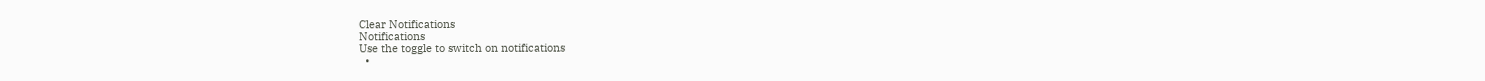Clear Notifications
Notifications
Use the toggle to switch on notifications
  •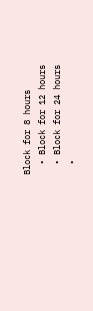Block for 8 hours
  • Block for 12 hours
  • Block for 24 hours
  •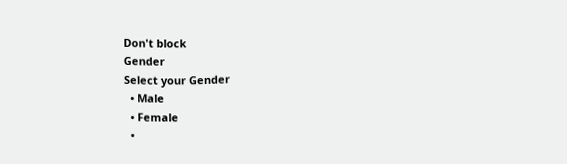Don't block
Gender
Select your Gender
  • Male
  • Female
  •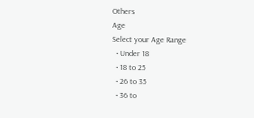Others
Age
Select your Age Range
  • Under 18
  • 18 to 25
  • 26 to 35
  • 36 to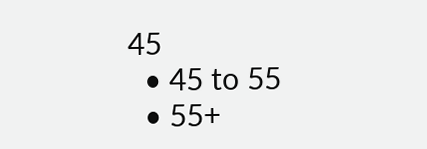45
  • 45 to 55
  • 55+